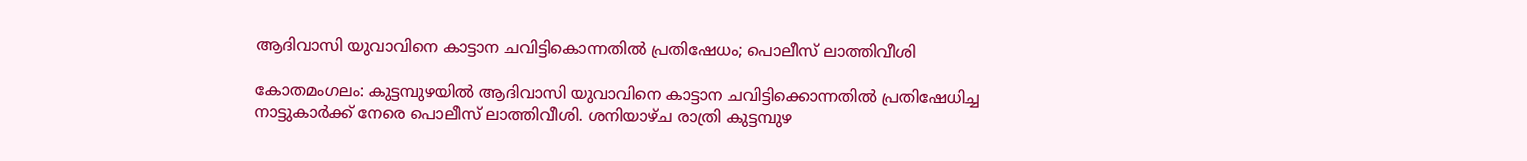ആദിവാസി യുവാവിനെ കാട്ടാന ചവിട്ടികൊന്നതില്‍ പ്രതിഷേധം; പൊലീസ് ലാത്തിവീശി

കോതമംഗലം: കുട്ടമ്പുഴയില്‍ ആദിവാസി യുവാവിനെ കാട്ടാന ചവിട്ടിക്കൊന്നതില്‍ പ്രതിഷേധിച്ച നാട്ടുകാര്‍ക്ക് നേരെ പൊലീസ് ലാത്തിവീശി. ശനിയാഴ്ച രാത്രി കുട്ടമ്പുഴ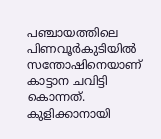പഞ്ചായത്തിലെ പിണവൂര്‍കുടിയില്‍ സന്തോഷിനെയാണ് കാട്ടാന ചവിട്ടി കൊന്നത്. കുളിക്കാനായി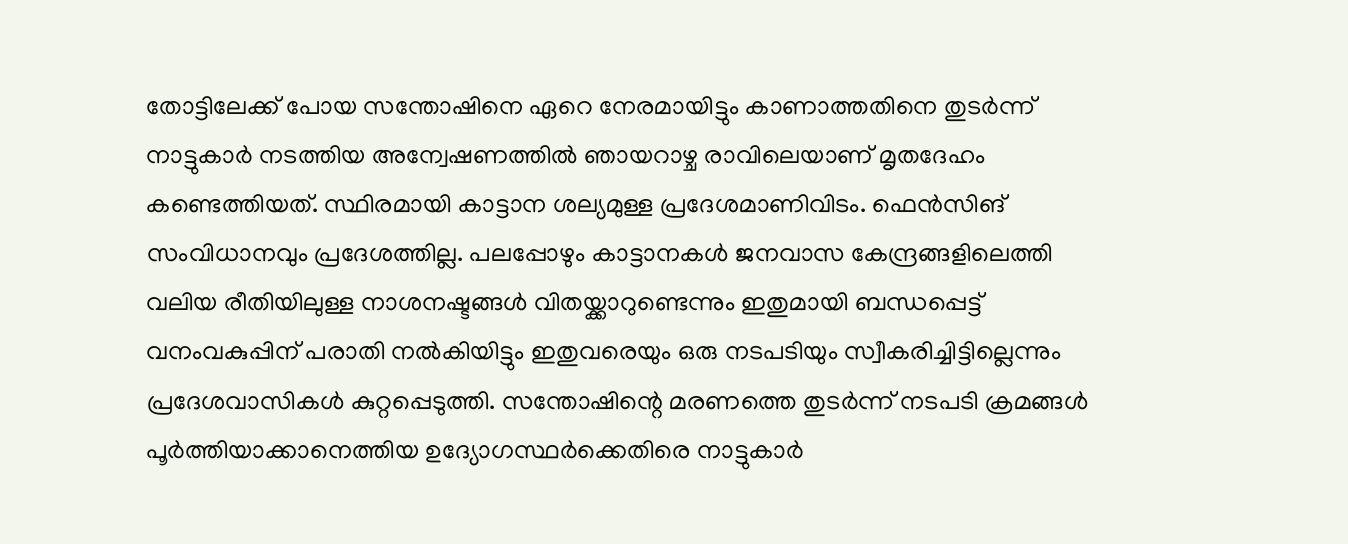തോട്ടിലേക്ക് പോയ സന്തോഷിനെ ഏറെ നേരമായിട്ടും കാണാത്തതിനെ തുടർന്ന് നാട്ടുകാര്‍ നടത്തിയ അന്വേഷണത്തിൽ ഞായറാഴ്ച രാവിലെയാണ് മൃതദേഹം കണ്ടെത്തിയത്. സ്ഥിരമായി കാട്ടാന ശല്യമുള്ള പ്രദേശമാണിവിടം. ഫെന്‍സിങ് സംവിധാനവും പ്രദേശത്തില്ല. പലപ്പോഴും കാട്ടാനകള്‍ ജനവാസ കേന്ദ്രങ്ങളിലെത്തി വലിയ രീതിയിലുള്ള നാശനഷ്ടങ്ങള്‍ വിതയ്ക്കാറുണ്ടെന്നും ഇതുമായി ബന്ധപ്പെട്ട് വനംവകുപ്പിന് പരാതി നല്‍കിയിട്ടും ഇതുവരെയും ഒരു നടപടിയും സ്വീകരിച്ചിട്ടില്ലെന്നും പ്രദേശവാസികള്‍ കുറ്റപ്പെടുത്തി. സന്തോഷിന്റെ മരണത്തെ തുടര്‍ന്ന് നടപടി ക്രമങ്ങള്‍ പൂര്‍ത്തിയാക്കാനെത്തിയ ഉദ്യോഗസ്ഥര്‍ക്കെതിരെ നാട്ടുകാര്‍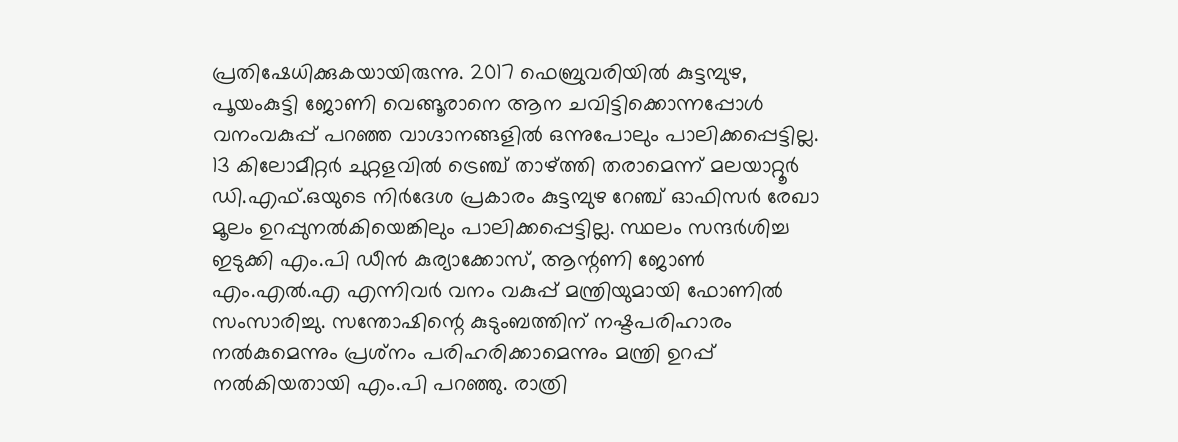പ്രതിഷേധിക്കുകയായിരുന്നു. 2017 ഫെബ്രുവരിയിൽ കുട്ടമ്പുഴ, പൂയംകുട്ടി ജോണി വെങ്ങൂരാനെ ആന ചവിട്ടിക്കൊന്നപ്പോൾ വനംവകുപ്പ് പറഞ്ഞ വാഗ്ദാനങ്ങളിൽ ഒന്നുപോലും പാലിക്കപ്പെട്ടില്ല. 13 കിലോമീറ്റർ ചുറ്റളവിൽ ട്രെഞ്ച് താഴ്ത്തി തരാമെന്ന് മലയാറ്റൂർ ഡി.എഫ്.ഒയുടെ നിർദേശ പ്രകാരം കുട്ടമ്പുഴ റേഞ്ച് ഓഫിസർ രേഖാ മൂലം ഉറപ്പുനൽകിയെങ്കിലും പാലിക്കപ്പെട്ടില്ല. സ്ഥലം സന്ദര്‍ശിച്ച ഇടുക്കി എം.പി ഡീന്‍ കുര്യാക്കോസ്, ആന്റണി ജോണ്‍ എം.എല്‍.എ എന്നിവർ വനം വകുപ്പ് മന്ത്രിയുമായി ഫോണില്‍ സംസാരിച്ചു. സന്തോഷിന്റെ കുടുംബത്തിന് നഷ്ടപരിഹാരം നല്‍കുമെന്നും പ്രശ്‌നം പരിഹരിക്കാമെന്നും മന്ത്രി ഉറപ്പ് നല്‍കിയതായി എം.പി പറഞ്ഞു. രാത്രി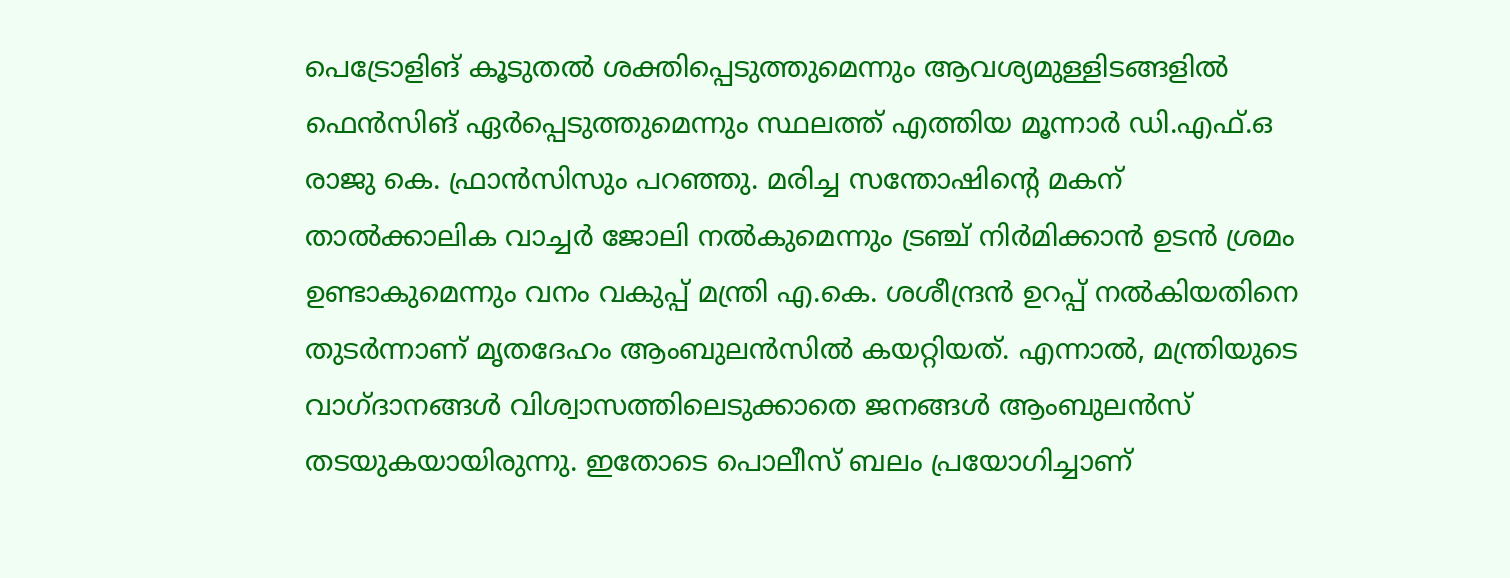പെട്രോളിങ് കൂടുതല്‍ ശക്തിപ്പെടുത്തുമെന്നും ആവശ്യമുള്ളിടങ്ങളില്‍ ഫെന്‍സിങ് ഏര്‍പ്പെടുത്തുമെന്നും സ്ഥലത്ത് എത്തിയ മൂന്നാർ ഡി.എഫ്.ഒ രാജു കെ. ഫ്രാൻസിസും പറഞ്ഞു. മരിച്ച സന്തോഷിന്റെ മകന് താല്‍ക്കാലിക വാച്ചര്‍ ജോലി നല്‍കുമെന്നും ട്രഞ്ച് നിര്‍മിക്കാന്‍ ഉടന്‍ ശ്രമം ഉണ്ടാകുമെന്നും വനം വകുപ്പ് മന്ത്രി എ.കെ. ശശീന്ദ്രന്‍ ഉറപ്പ് നല്‍കിയതിനെ തുടര്‍ന്നാണ് മൃതദേഹം ആംബുലന്‍സില്‍ കയറ്റിയത്. എന്നാല്‍, മന്ത്രിയുടെ വാഗ്ദാനങ്ങള്‍ വിശ്വാസത്തിലെടുക്കാതെ ജനങ്ങള്‍ ആംബുലന്‍സ് തടയുകയായിരുന്നു. ഇതോടെ പൊലീസ് ബലം പ്രയോഗിച്ചാണ്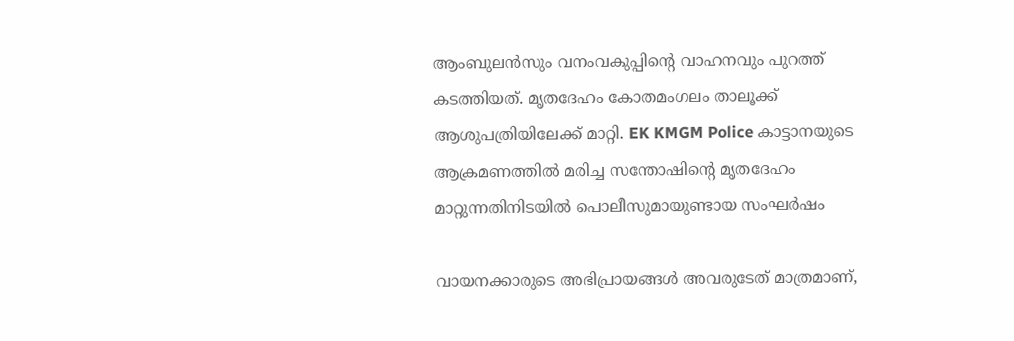ആംബുലന്‍സും വനംവകുപ്പിന്റെ വാഹനവും പുറത്ത് കടത്തിയത്. മൃതദേഹം കോതമംഗലം താലൂക്ക് ആശുപത്രിയിലേക്ക് മാറ്റി. EK KMGM Police കാട്ടാനയുടെ ആക്രമണത്തിൽ മരിച്ച സന്തോഷിന്റെ മൃതദേഹം മാറ്റുന്നതിനിടയിൽ പൊലീസുമായുണ്ടായ സംഘർഷം

വായനക്കാരുടെ അഭിപ്രായങ്ങള്‍ അവരുടേത് മാത്രമാണ്,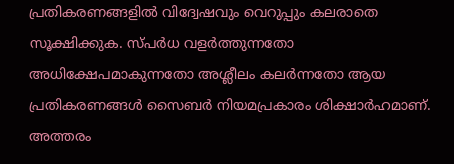പ്രതികരണങ്ങളിൽ വിദ്വേഷവും വെറുപ്പും കലരാതെ സൂക്ഷിക്കുക. സ്പർധ വളർത്തുന്നതോ അധിക്ഷേപമാകുന്നതോ അശ്ലീലം കലർന്നതോ ആയ പ്രതികരണങ്ങൾ സൈബർ നിയമപ്രകാരം ശിക്ഷാർഹമാണ്. അത്തരം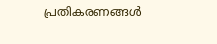പ്രതികരണങ്ങൾ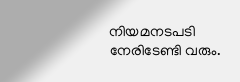നിയമനടപടി നേരിടേണ്ടി വരും.